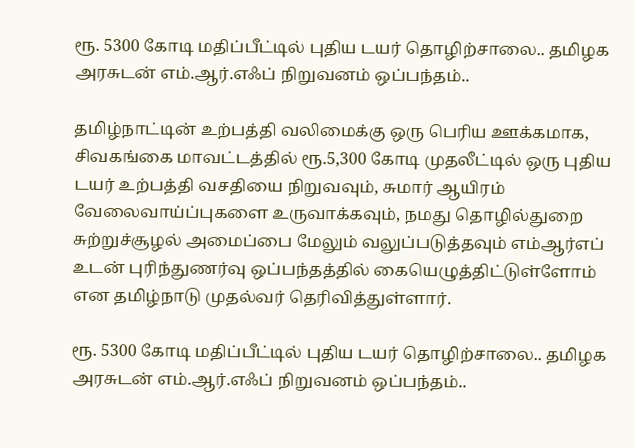ரூ. 5300 கோடி மதிப்பீட்டில் புதிய டயர் தொழிற்சாலை.. தமிழக அரசுடன் எம்.ஆர்.எஃப் நிறுவனம் ஒப்பந்தம்..

தமிழ்நாட்டின் உற்பத்தி வலிமைக்கு ஒரு பெரிய ஊக்கமாக, சிவகங்கை மாவட்டத்தில் ரூ.5,300 கோடி முதலீட்டில் ஒரு புதிய டயர் உற்பத்தி வசதியை நிறுவவும், சுமார் ஆயிரம் வேலைவாய்ப்புகளை உருவாக்கவும், நமது தொழில்துறை சுற்றுச்சூழல் அமைப்பை மேலும் வலுப்படுத்தவும் எம்ஆர்எப் உடன் புரிந்துணர்வு ஒப்பந்தத்தில் கையெழுத்திட்டுள்ளோம் என தமிழ்நாடு முதல்வர் தெரிவித்துள்ளார்.

ரூ. 5300 கோடி மதிப்பீட்டில் புதிய டயர் தொழிற்சாலை.. தமிழக அரசுடன் எம்.ஆர்.எஃப் நிறுவனம் ஒப்பந்தம்..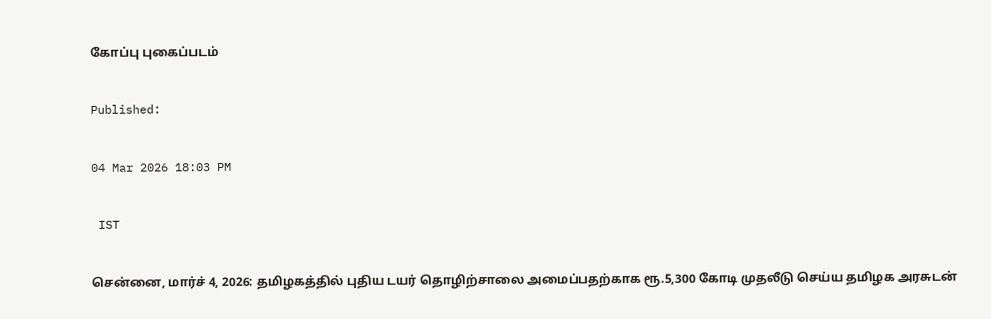கோப்பு புகைப்படம்

Published:

04 Mar 2026 18:03 PM

 IST

சென்னை, மார்ச் 4, 2026: தமிழகத்தில் புதிய டயர் தொழிற்சாலை அமைப்பதற்காக ரூ.5,300 கோடி முதலீடு செய்ய தமிழக அரசுடன்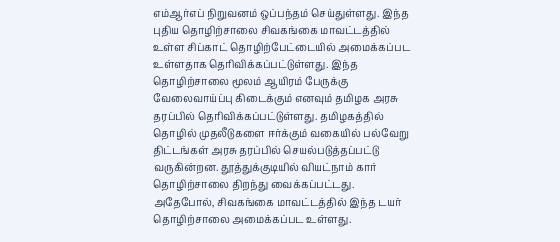எம்ஆர்எப் நிறுவனம் ஒப்பந்தம் செய்துள்ளது. இந்த புதிய தொழிற்சாலை சிவகங்கை மாவட்டத்தில் உள்ள சிப்காட் தொழிற்பேட்டையில் அமைக்கப்பட உள்ளதாக தெரிவிக்கப்பட்டுள்ளது. இந்த தொழிற்சாலை மூலம் ஆயிரம் பேருக்கு வேலைவாய்ப்பு கிடைக்கும் எனவும் தமிழக அரசு தரப்பில் தெரிவிக்கப்பட்டுள்ளது. தமிழகத்தில் தொழில் முதலீடுகளை ஈர்க்கும் வகையில் பல்வேறு திட்டங்கள் அரசு தரப்பில் செயல்படுத்தப்பட்டு வருகின்றன. தூத்துக்குடியில் வியட்நாம் கார் தொழிற்சாலை திறந்து வைக்கப்பட்டது. அதேபோல், சிவகங்கை மாவட்டத்தில் இந்த டயர் தொழிற்சாலை அமைக்கப்பட உள்ளது.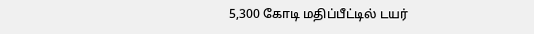5,300 கோடி மதிப்பீட்டில் டயர்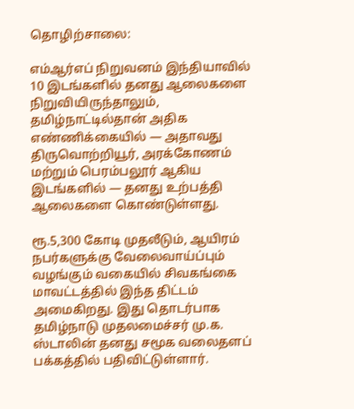தொழிற்சாலை:

எம்ஆர்எப் நிறுவனம் இந்தியாவில் 10 இடங்களில் தனது ஆலைகளை நிறுவியிருந்தாலும், தமிழ்நாட்டில்தான் அதிக எண்ணிக்கையில் — அதாவது திருவொற்றியூர், அரக்கோணம் மற்றும் பெரம்பலூர் ஆகிய இடங்களில் — தனது உற்பத்தி ஆலைகளை கொண்டுள்ளது.

ரூ.5,300 கோடி முதலீடும், ஆயிரம் நபர்களுக்கு வேலைவாய்ப்பும் வழங்கும் வகையில் சிவகங்கை மாவட்டத்தில் இந்த திட்டம் அமைகிறது. இது தொடர்பாக தமிழ்நாடு முதலமைச்சர் மு.க. ஸ்டாலின் தனது சமூக வலைதளப் பக்கத்தில் பதிவிட்டுள்ளார்.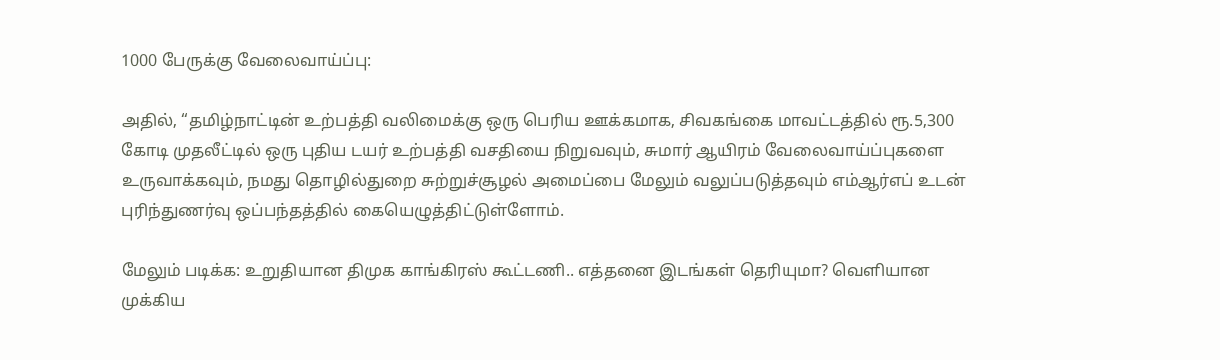1000 பேருக்கு வேலைவாய்ப்பு:

அதில், “தமிழ்நாட்டின் உற்பத்தி வலிமைக்கு ஒரு பெரிய ஊக்கமாக, சிவகங்கை மாவட்டத்தில் ரூ.5,300 கோடி முதலீட்டில் ஒரு புதிய டயர் உற்பத்தி வசதியை நிறுவவும், சுமார் ஆயிரம் வேலைவாய்ப்புகளை உருவாக்கவும், நமது தொழில்துறை சுற்றுச்சூழல் அமைப்பை மேலும் வலுப்படுத்தவும் எம்ஆர்எப் உடன் புரிந்துணர்வு ஒப்பந்தத்தில் கையெழுத்திட்டுள்ளோம்.

மேலும் படிக்க: உறுதியான திமுக காங்கிரஸ் கூட்டணி.. எத்தனை இடங்கள் தெரியுமா? வெளியான முக்கிய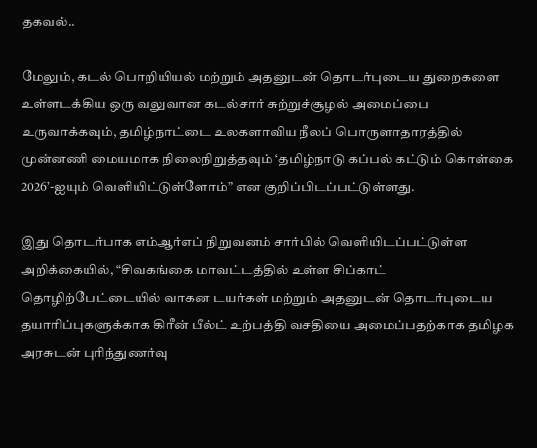தகவல்..

மேலும், கடல் பொறியியல் மற்றும் அதனுடன் தொடர்புடைய துறைகளை உள்ளடக்கிய ஒரு வலுவான கடல்சார் சுற்றுச்சூழல் அமைப்பை உருவாக்கவும், தமிழ்நாட்டை உலகளாவிய நீலப் பொருளாதாரத்தில் முன்னணி மையமாக நிலைநிறுத்தவும் ‘தமிழ்நாடு கப்பல் கட்டும் கொள்கை 2026’-ஐயும் வெளியிட்டுள்ளோம்” என குறிப்பிடப்பட்டுள்ளது.

இது தொடர்பாக எம்ஆர்எப் நிறுவனம் சார்பில் வெளியிடப்பட்டுள்ள அறிக்கையில், “சிவகங்கை மாவட்டத்தில் உள்ள சிப்காட் தொழிற்பேட்டையில் வாகன டயர்கள் மற்றும் அதனுடன் தொடர்புடைய தயாரிப்புகளுக்காக கிரீன் பீல்ட் உற்பத்தி வசதியை அமைப்பதற்காக தமிழக அரசுடன் புரிந்துணர்வு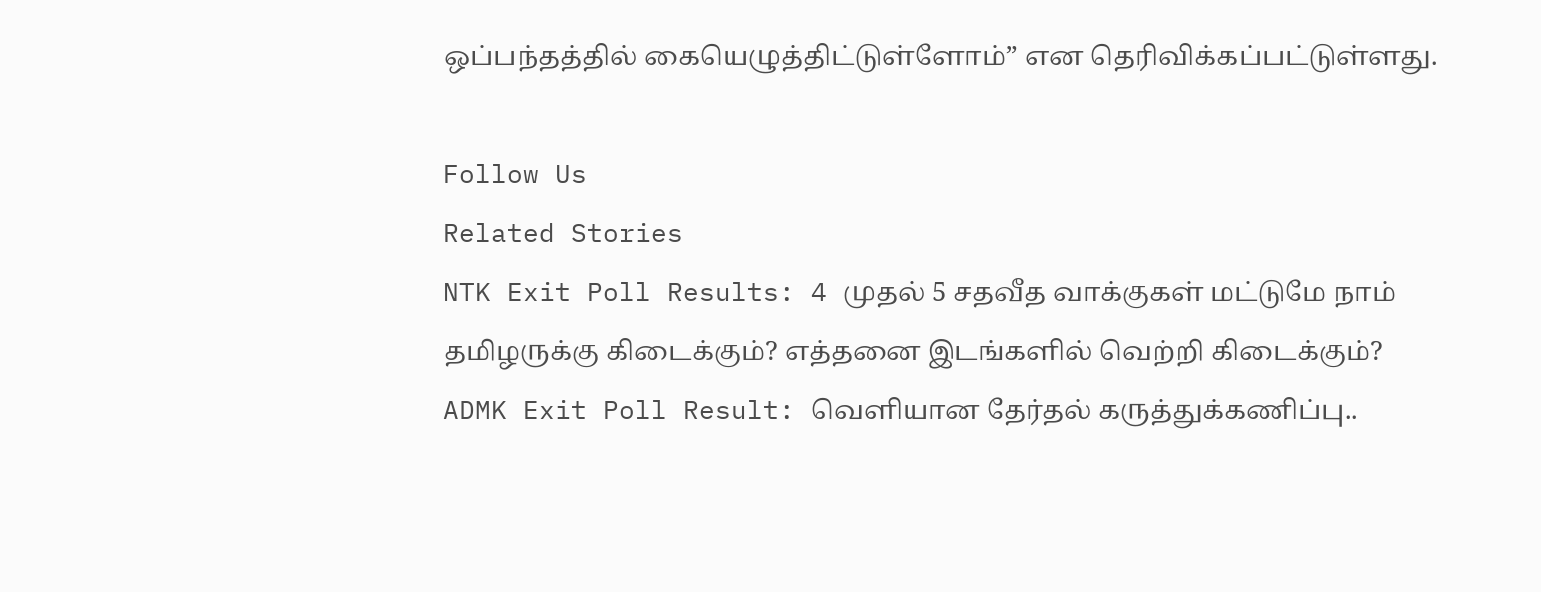ஒப்பந்தத்தில் கையெழுத்திட்டுள்ளோம்” என தெரிவிக்கப்பட்டுள்ளது.

Follow Us
Related Stories
NTK Exit Poll Results: 4 முதல் 5 சதவீத வாக்குகள் மட்டுமே நாம் தமிழருக்கு கிடைக்கும்? எத்தனை இடங்களில் வெற்றி கிடைக்கும்?
ADMK Exit Poll Result: வெளியான தேர்தல் கருத்துக்கணிப்பு..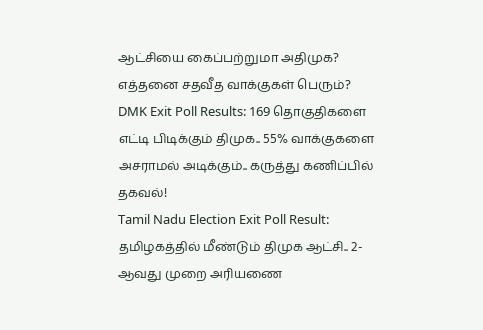ஆட்சியை கைப்பற்றுமா அதிமுக? எத்தனை சதவீத வாக்குகள் பெரும்?
DMK Exit Poll Results: 169 தொகுதிகளை எட்டி பிடிக்கும் திமுக.. 55% வாக்குகளை அசராமல் அடிக்கும்.. கருத்து கணிப்பில் தகவல்!
Tamil Nadu Election Exit Poll Result: தமிழகத்தில் மீண்டும் திமுக ஆட்சி.. 2- ஆவது முறை அரியணை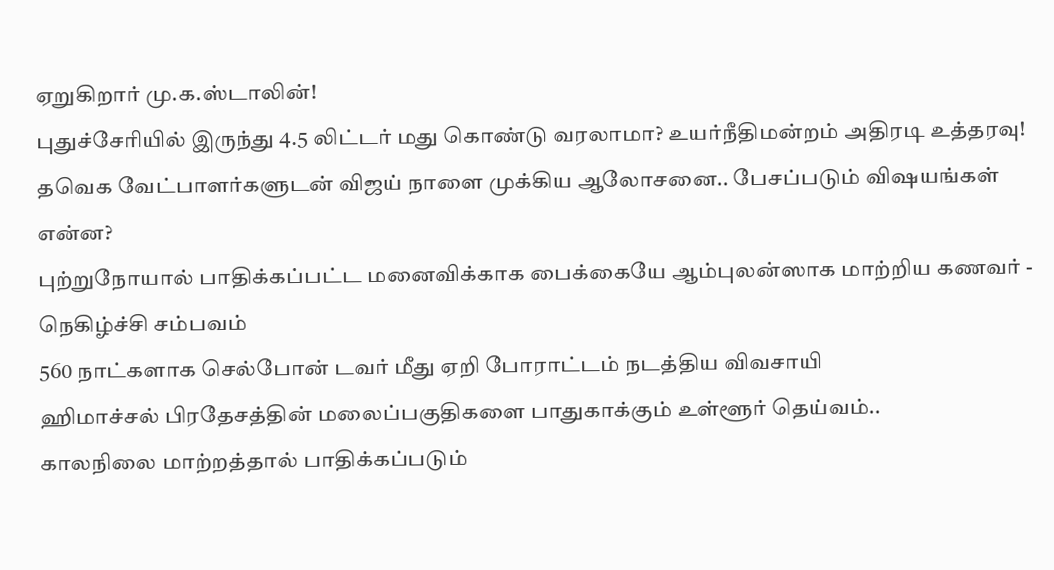ஏறுகிறார் மு.க.ஸ்டாலின்!
புதுச்சேரியில் இருந்து 4.5 லிட்டர் மது கொண்டு வரலாமா? உயர்நீதிமன்றம் அதிரடி உத்தரவு!
தவெக வேட்பாளர்களுடன் விஜய் நாளை முக்கிய ஆலோசனை.. பேசப்படும் விஷயங்கள் என்ன?
புற்றுநோயால் பாதிக்கப்பட்ட மனைவிக்காக பைக்கையே ஆம்புலன்ஸாக மாற்றிய கணவர் - நெகிழ்ச்சி சம்பவம்
560 நாட்களாக செல்போன் டவர் மீது ஏறி போராட்டம் நடத்திய விவசாயி
ஹிமாச்சல் பிரதேசத்தின் மலைப்பகுதிகளை பாதுகாக்கும் உள்ளூர் தெய்வம்..
காலநிலை மாற்றத்தால் பாதிக்கப்படும்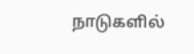நாடுகளில்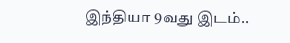இந்தியா 9வது இடம்..